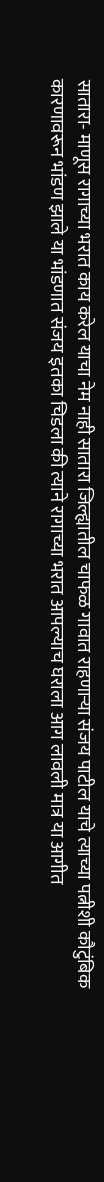सातारा- माणूस रागाच्या भरात काय करेल याचा नेम नाही सातारा जिल्ह्यातील चाफळ गावात राहणाऱ्या संजय पाटील याचे त्याच्या पत्नीशी कौटुंबिक कारणावरून भांडण झाले या भांडणात संजय इतका चिडला की त्याने रागाच्या भरात आपल्याच घराला आग लावली मात्र या आगीत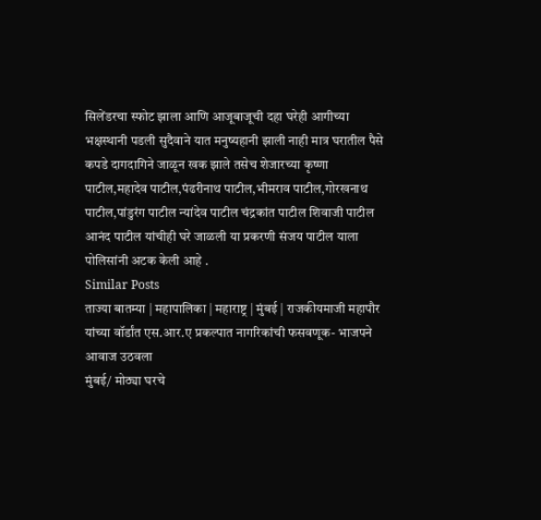सिलेंडरचा स्फोट झाला आणि आजूबाजूची दहा घरेही आगीच्या भक्षस्थानी पडली सुदैवाने यात मनुष्यहानी झाली नाही मात्र घरातील पैसे कपडे दागदागिने जाळून खक झाले तसेच शेजारच्या कृष्णा पाटील,महादेव पाटील,पंढरीनाथ पाटील,भीमराव पाटील,गोरखनाथ पाटील,पांडुरंग पाटील न्यांदेव पाटील चंद्रकांत पाटील शिवाजी पाटील आनंद पाटील यांचीही घरे जाळली या प्रकरणी संजय पाटील याला पोलिसांनी अटक केली आहे .
Similar Posts
ताज्या बातम्या | महापालिका | महाराष्ट्र | मुंबई | राजकीयमाजी महापौर यांच्या वॉर्डांत एस.आर.ए प्रकल्पात नागरिकांची फसवणूक- भाजपने आवाज उठवला
मुंबई/ मोठ्या घरचे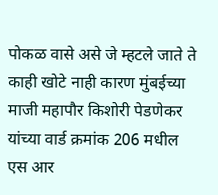पोकळ वासे असे जे म्हटले जाते ते काही खोटे नाही कारण मुंबईच्या माजी महापौर किशोरी पेडणेकर यांच्या वार्ड क्रमांक 206 मधील एस आर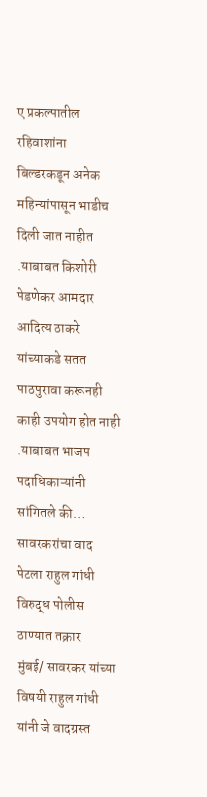ए प्रकल्पातील रहिवाशांना बिल्डरकडून अनेक महिन्यांपासून भाडीच दिली जात नाहीत .याबाबत किशोरी पेडणेकर आमदार आदित्य ठाकरे यांच्याकडे सतत पाठपुरावा करूनही काही उपयोग होत नाही .याबाबत भाजप पदाधिकाऱ्यांनी सांगितले की…
सावरकरांचा वाद पेटला राहुल गांधी विरुद्ध पोलीस ठाण्यात तक्रार
मुंबई/ सावरकर यांच्या विषयी राहुल गांधी यांनी जे वादग्रस्त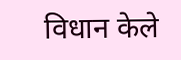विधान केले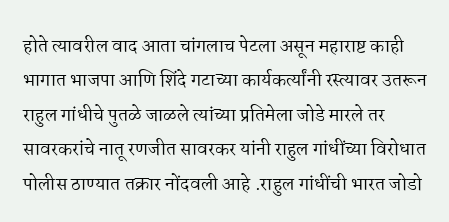होते त्यावरील वाद आता चांगलाच पेटला असून महाराष्ट काही भागात भाजपा आणि शिंदे गटाच्या कार्यकर्त्यांनी रस्त्यावर उतरून राहुल गांधीचे पुतळे जाळले त्यांच्या प्रतिमेला जोडे मारले तर सावरकरांचे नातू रणजीत सावरकर यांनी राहुल गांधींच्या विरोधात पोलीस ठाण्यात तक्रार नोंदवली आहे .राहुल गांधींची भारत जोडो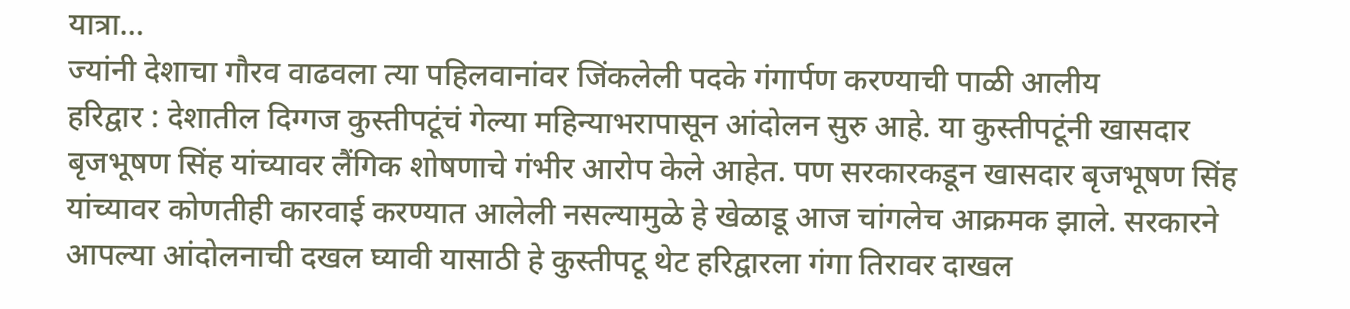यात्रा…
ज्यांनी देशाचा गौरव वाढवला त्या पहिलवानांवर जिंकलेली पदके गंगार्पण करण्याची पाळी आलीय
हरिद्वार : देशातील दिग्गज कुस्तीपटूंचं गेल्या महिन्याभरापासून आंदोलन सुरु आहे. या कुस्तीपटूंनी खासदार बृजभूषण सिंह यांच्यावर लैंगिक शोषणाचे गंभीर आरोप केले आहेत. पण सरकारकडून खासदार बृजभूषण सिंह यांच्यावर कोणतीही कारवाई करण्यात आलेली नसल्यामुळे हे खेळाडू आज चांगलेच आक्रमक झाले. सरकारने आपल्या आंदोलनाची दखल घ्यावी यासाठी हे कुस्तीपटू थेट हरिद्वारला गंगा तिरावर दाखल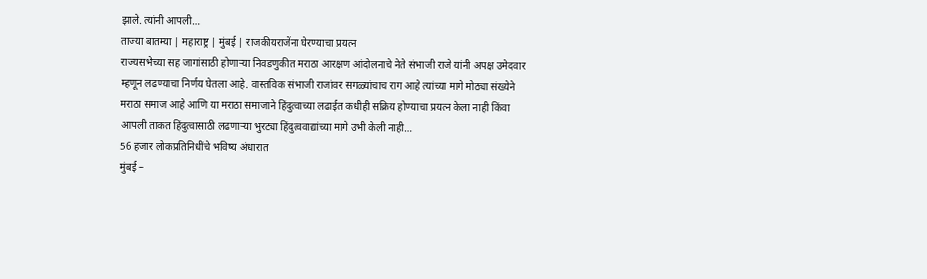झाले. त्यांनी आपली…
ताज्या बातम्या | महाराष्ट्र | मुंबई | राजकीयराजेंना घेरण्याचा प्रयत्न
राज्यसभेच्या सह जागांसाठी होणाऱ्या निवडणुकीत मराठा आरक्षण आंदोलनाचे नेते संभाजी राजे यांनी अपक्ष उमेदवार म्हणून लढण्याचा निर्णय घेतला आहे. वास्तविक संभाजी राजांवर सगळ्यांचाच राग आहे त्यांच्या मागे मोठ्या संख्येने मराठा समाज आहे आणि या मराठा समाजाने हिंदुत्वाच्या लढाईत कधीही सक्रिय होण्याचा प्रयत्न केला नाही किंवा आपली ताकत हिंदुत्वासाठी लढणाऱ्या भुरट्या हिंदुत्ववाद्यांच्या मागे उभी केली नाही…
56 हजार लोकप्रतिनिधींचे भविष्य अंधारात
मुंबई –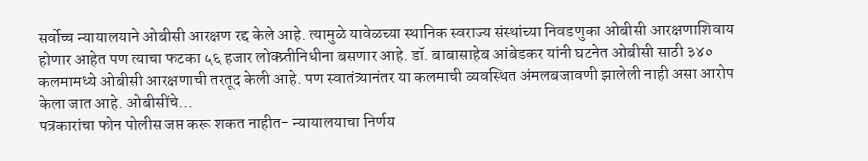सर्वोच्च न्यायालयाने ओबीसी आरक्षण रद्द केले आहे. त्यामुळे यावेळच्या स्थानिक स्वराज्य संस्थांच्या निवडणुका ओबीसी आरक्षणाशिवाय होणार आहेत पण त्याचा फटका ५६ हजार लोक्प्र्तीनिधीना बसणार आहे. डॉ. बाबासाहेब आंबेडकर यांनी घटनेत ओबीसी साठी ३४० कलमामध्ये ओबीसी आरक्षणाची तरतूद केली आहे. पण स्वातंत्र्यानंतर या कलमाची व्यवस्थित अंमलबजावणी झालेली नाही असा आरोप केला जात आहे. ओबीसींचे…
पत्रकारांचा फोन पोलीस जप्त करू शकत नाहीत- न्यायालयाचा निर्णय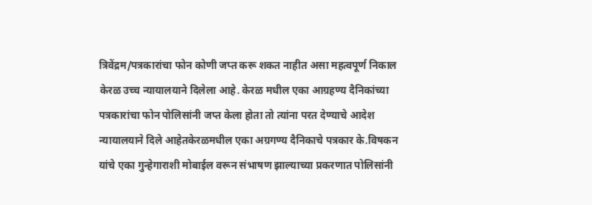त्रिवेंद्रम/पत्रकारांचा फोन कोणी जप्त करू शकत नाहीत असा महत्वपूर्ण निकाल केरळ उच्च न्यायालयाने दिलेला आहे. केरळ मधील एका आग्रहण्य दैनिकांच्या पत्रकारांचा फोन पोलिसांनी जप्त केला होता तो त्यांना परत देण्याचे आदेश न्यायालयाने दिले आहेतकेरळमधील एका अग्रगण्य दैनिकाचे पत्रकार के.विषकन यांचे एका गुन्हेगाराशी मोबाईल वरून संभाषण झाल्याच्या प्रकरणात पोलिसांनी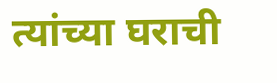त्यांच्या घराची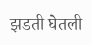झडती घेतली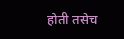होती तसेच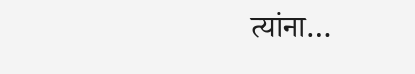त्यांना…